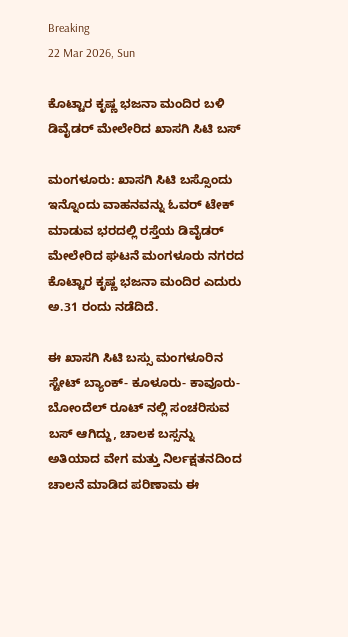Breaking
22 Mar 2026, Sun

ಕೊಟ್ಟಾರ ಕೃಷ್ಣ ಭಜನಾ ಮಂದಿರ ಬಳಿ ಡಿವೈಡರ್ ಮೇಲೇರಿದ ಖಾಸಗಿ ಸಿಟಿ ಬಸ್

ಮಂಗಳೂರು: ಖಾಸಗಿ ಸಿಟಿ ಬಸ್ಸೊಂದು ಇನ್ನೊಂದು ವಾಹನವನ್ನು ಓವರ್ ಟೇಕ್ ಮಾಡುವ ಭರದಲ್ಲಿ ರಸ್ತೆಯ ಡಿವೈಡರ್ ಮೇಲೇರಿದ ಘಟನೆ ಮಂಗಳೂರು ನಗರದ ಕೊಟ್ಟಾರ ಕೃಷ್ಣ ಭಜನಾ ಮಂದಿರ ಎದುರು ಅ.31 ರಂದು ನಡೆದಿದೆ.

ಈ ಖಾಸಗಿ ಸಿಟಿ ಬಸ್ಸು ಮಂಗಳೂರಿನ ಸ್ಟೇಟ್ ಬ್ಯಾಂಕ್- ಕೂಳೂರು- ಕಾವೂರು-ಬೋಂದೆಲ್ ರೂಟ್ ನಲ್ಲಿ ಸಂಚರಿಸುವ ಬಸ್ ಆಗಿದ್ದು, ಚಾಲಕ ಬಸ್ಸನ್ನು ಅತಿಯಾದ ವೇಗ ಮತ್ತು ನಿರ್ಲಕ್ಷತನದಿಂದ ಚಾಲನೆ ಮಾಡಿದ ಪರಿಣಾಮ ಈ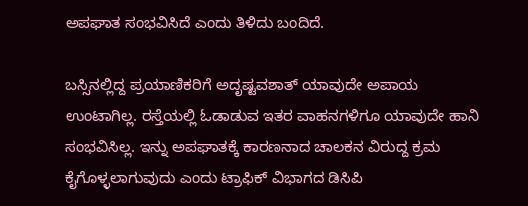ಅಪಘಾತ ಸಂಭವಿಸಿದೆ ಎಂದು ತಿಳಿದು ಬಂದಿದೆ.

ಬಸ್ಸಿನಲ್ಲಿದ್ದ ಪ್ರಯಾಣಿಕರಿಗೆ ಅದೃಷ್ಟವಶಾತ್ ಯಾವುದೇ ಅಪಾಯ ಉಂಟಾಗಿಲ್ಲ. ರಸ್ತೆಯಲ್ಲಿ ಓಡಾಡುವ ಇತರ ವಾಹನಗಳಿಗೂ ಯಾವುದೇ ಹಾನಿ ಸಂಭವಿಸಿಲ್ಲ. ಇನ್ನು ಅಪಘಾತಕ್ಕೆ ಕಾರಣನಾದ ಚಾಲಕನ ವಿರುದ್ದ ಕ್ರಮ ಕೈಗೊಳ್ಳಲಾಗುವುದು ಎಂದು ಟ್ರಾಫಿಕ್ ವಿಭಾಗದ ಡಿಸಿಪಿ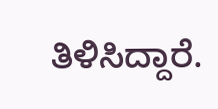ತಿಳಿಸಿದ್ದಾರೆ.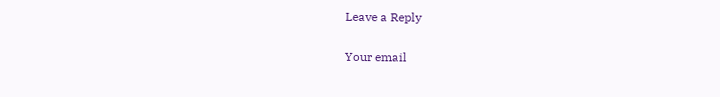Leave a Reply

Your email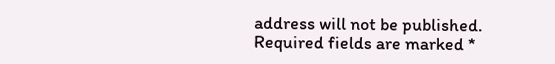address will not be published. Required fields are marked *